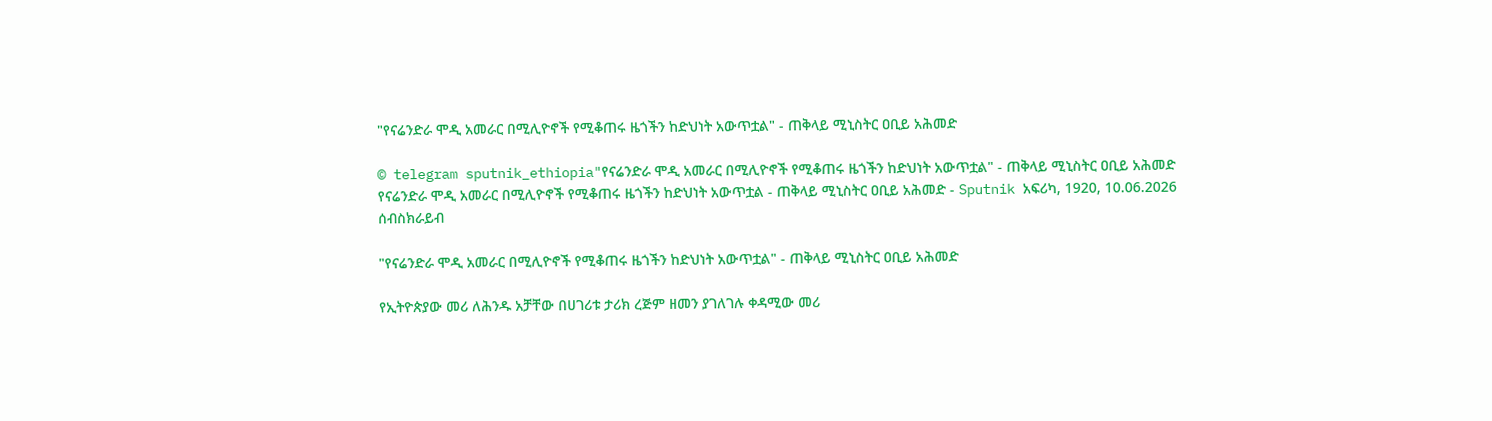"የናሬንድራ ሞዲ አመራር በሚሊዮኖች የሚቆጠሩ ዜጎችን ከድህነት አውጥቷል" - ጠቅላይ ሚኒስትር ዐቢይ አሕመድ

© telegram sputnik_ethiopia"የናሬንድራ ሞዲ አመራር በሚሊዮኖች የሚቆጠሩ ዜጎችን ከድህነት አውጥቷል" - ጠቅላይ ሚኒስትር ዐቢይ አሕመድ
የናሬንድራ ሞዲ አመራር በሚሊዮኖች የሚቆጠሩ ዜጎችን ከድህነት አውጥቷል - ጠቅላይ ሚኒስትር ዐቢይ አሕመድ - Sputnik አፍሪካ, 1920, 10.06.2026
ሰብስክራይብ

"የናሬንድራ ሞዲ አመራር በሚሊዮኖች የሚቆጠሩ ዜጎችን ከድህነት አውጥቷል" - ጠቅላይ ሚኒስትር ዐቢይ አሕመድ

የኢትዮጵያው መሪ ለሕንዱ አቻቸው በሀገሪቱ ታሪክ ረጅም ዘመን ያገለገሉ ቀዳሚው መሪ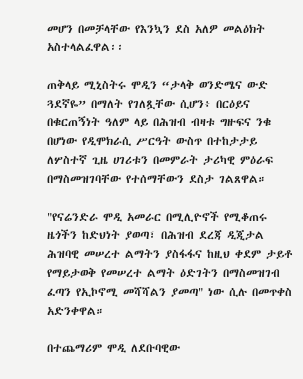መሆን በመቻላቸው የእንኳን ደስ አለዎ መልዕክት አስተላልፈዋል፡፡

ጠቅላይ ሚኒስትሩ ሞዲን “ታላቅ ወንድሜና ውድ ጓደኛዬ” በማለት የገለጿቸው ሲሆን፥ በርዕይና በቁርጠኝነት ዓለም ላይ በሕዝብ ብዛቱ ግዙፍና ንቁ በሆነው የዲሞክራሲ ሥርዓት ውስጥ በተከታታይ ለሦስተኛ ጊዜ ሀገሪቱን በመምራት ታሪካዊ ምዕራፍ በማስመዝገባቸው የተሰማቸውን ደስታ ገልጸዋል።

"የናሬንድራ ሞዲ አመራር በሚሊዮኖች የሚቆጠሩ ዜጎችን ከድህነት ያወጣ፣ በሕዝብ ደረጃ ዲጂታል ሕዝባዊ መሠረተ ልማትን ያስፋፋና ከዚህ ቀደም ታይቶ የማይታወቅ የመሠረተ ልማት ዕድገትን በማስመዝገብ ፈጣን የኢኮኖሚ መሻሻልን ያመጣ" ነው ሲሉ በመጥቀስ አድንቀዋል።

በተጨማሪም ሞዲ ለደቡባዊው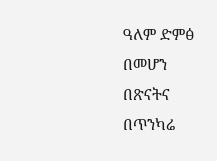ዓለም ድምፅ በመሆን በጽናትና በጥንካሬ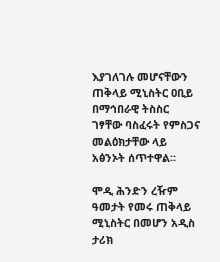እያገለገሉ መሆናቸውን ጠቅላይ ሚኒስትር ዐቢይ በማኅበራዊ ትስስር ገፃቸው ባስፈሩት የምስጋና መልዕክታቸው ላይ አፅንኦት ሰጥተዋል።

ሞዲ ሕንድን ረዥም ዓመታት የመሩ ጠቅላይ ሚኒስትር በመሆን አዲስ ታሪክ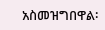አስመዝግበዋል፡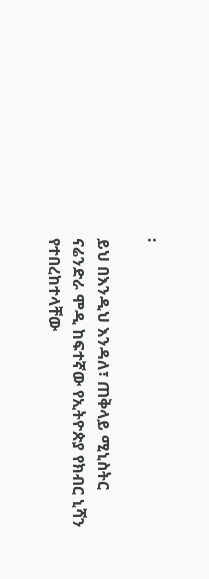፡

ይህ በእንዲህ እንዳለ፣ ጠቅላይ ሚኒስትር ናሬንድራ ሞዲ ከፍተኛው የኢትዮጵያ የክብር ኒሻን የተበረከተላቸው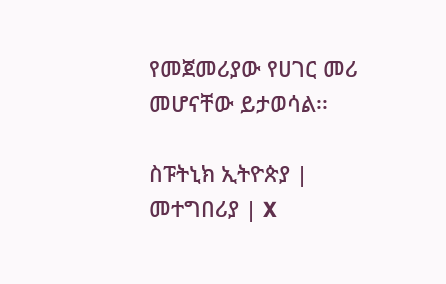የመጀመሪያው የሀገር መሪ መሆናቸው ይታወሳል፡፡

ስፑትኒክ ኢትዮጵያ | መተግበሪያ | X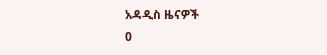አዳዲስ ዜናዎች
0